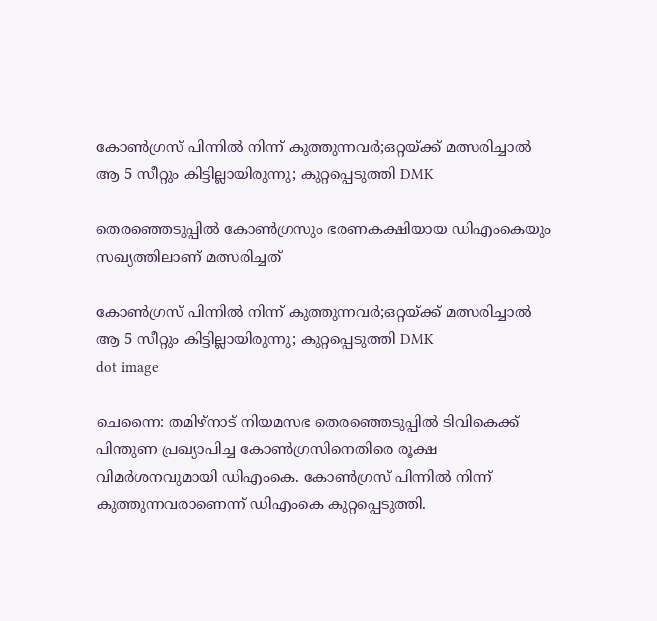കോൺഗ്രസ് പിന്നിൽ നിന്ന് കുത്തുന്നവർ;ഒറ്റയ്ക്ക് മത്സരിച്ചാൽ ആ 5 സീറ്റും കിട്ടില്ലായിരുന്നു; കുറ്റപ്പെടുത്തി DMK

തെരഞ്ഞെടുപ്പിൽ കോൺഗ്രസും ഭരണകക്ഷിയായ ഡിഎംകെയും സഖ്യത്തിലാണ് മത്സരിച്ചത്

കോൺഗ്രസ് പിന്നിൽ നിന്ന് കുത്തുന്നവർ;ഒറ്റയ്ക്ക് മത്സരിച്ചാൽ ആ 5 സീറ്റും കിട്ടില്ലായിരുന്നു; കുറ്റപ്പെടുത്തി DMK
dot image

ചെന്നൈ: തമിഴ്നാട് നിയമസഭ തെരഞ്ഞെടുപ്പിൽ ടിവികെക്ക് പിന്തുണ പ്രഖ്യാപിച്ച കോൺഗ്രസിനെതിരെ രൂക്ഷ വിമർശനവുമായി ഡിഎംകെ. കോൺഗ്രസ് പിന്നിൽ നിന്ന് കുത്തുന്നവരാണെന്ന് ഡിഎംകെ കുറ്റപ്പെടുത്തി.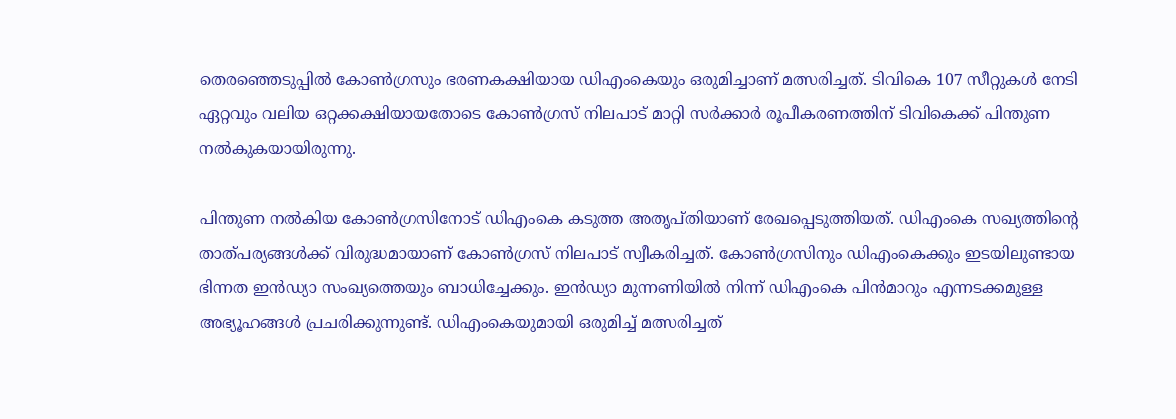തെരഞ്ഞെടുപ്പിൽ കോൺഗ്രസും ഭരണകക്ഷിയായ ഡിഎംകെയും ഒരുമിച്ചാണ് മത്സരിച്ചത്. ടിവികെ 107 സീറ്റുകൾ നേടി ഏറ്റവും വലിയ ഒറ്റക്കക്ഷിയായതോടെ കോൺഗ്രസ് നിലപാട് മാറ്റി സർക്കാർ രൂപീകരണത്തിന് ടിവികെക്ക് പിന്തുണ നൽകുകയായിരുന്നു.

പിന്തുണ നൽകിയ കോൺഗ്രസിനോട് ഡിഎംകെ കടുത്ത അതൃപ്തിയാണ് രേഖപ്പെടുത്തിയത്. ഡിഎംകെ സഖ്യത്തിൻ്റെ താത്പര്യങ്ങൾക്ക് വിരുദ്ധമായാണ് കോൺഗ്രസ് നിലപാട് സ്വീകരിച്ചത്. കോൺഗ്രസിനും ഡിഎംകെക്കും ഇടയിലുണ്ടായ ഭിന്നത ഇൻഡ്യാ സംഖ്യത്തെയും ബാധിച്ചേക്കും. ഇൻഡ്യാ മുന്നണിയിൽ നിന്ന് ഡിഎംകെ പിൻമാറും എന്നടക്കമുള്ള അഭ്യൂഹങ്ങൾ പ്രചരിക്കുന്നുണ്ട്. ഡിഎംകെയുമായി ഒരുമിച്ച് മത്സരിച്ചത്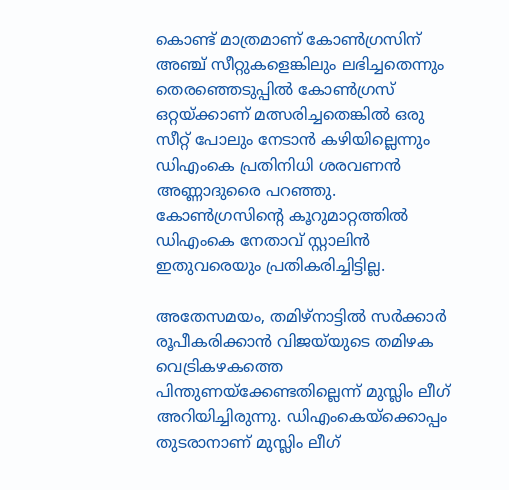കൊണ്ട് മാത്രമാണ് കോൺഗ്രസിന് അഞ്ച് സീറ്റുകളെങ്കിലും ലഭിച്ചതെന്നും തെരഞ്ഞെടുപ്പിൽ കോൺഗ്രസ് ഒറ്റയ്ക്കാണ് മത്സരിച്ചതെങ്കിൽ ഒരു സീറ്റ് പോലും നേടാൻ കഴിയില്ലെന്നും ഡിഎംകെ പ്രതിനിധി ശരവണൻ അണ്ണാദുരൈ പറഞ്ഞു. കോൺഗ്രസിൻ്റെ കൂറുമാറ്റത്തിൽ ഡിഎംകെ നേതാവ് സ്റ്റാലിൻ ഇതുവരെയും പ്രതികരിച്ചിട്ടില്ല.

അതേസമയം, തമിഴ്‌നാട്ടില്‍ സര്‍ക്കാര്‍ രൂപീകരിക്കാന്‍ വിജയ്‌യുടെ തമിഴക വെട്രികഴകത്തെ പിന്തുണയ്‌ക്കേണ്ടതില്ലെന്ന് മുസ്ലിം ലീഗ് അറിയിച്ചിരുന്നു. ഡിഎംകെയ്‌ക്കൊപ്പം തുടരാനാണ് മുസ്ലിം ലീഗ്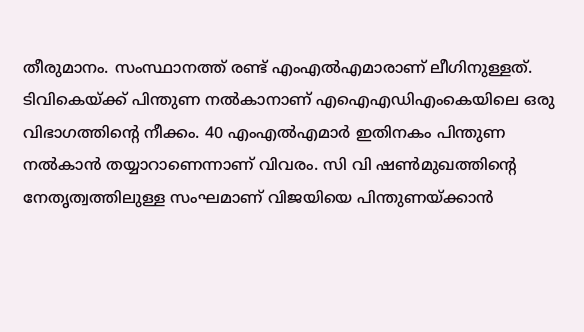തീരുമാനം. സംസ്ഥാനത്ത് രണ്ട് എംഎല്‍എമാരാണ് ലീഗിനുള്ളത്. ടിവികെയ്ക്ക് പിന്തുണ നല്‍കാനാണ് എഐഎഡിഎംകെയിലെ ഒരു വിഭാഗത്തിന്റെ നീക്കം. 40 എംഎല്‍എമാര്‍ ഇതിനകം പിന്തുണ നല്‍കാന്‍ തയ്യാറാണെന്നാണ് വിവരം. സി വി ഷണ്‍മുഖത്തിന്റെ നേതൃത്വത്തിലുള്ള സംഘമാണ് വിജയിയെ പിന്തുണയ്ക്കാന്‍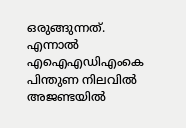ഒരുങ്ങുന്നത്. എന്നാല്‍ എഐഎഡിഎംകെ പിന്തുണ നിലവില്‍ അജണ്ടയില്‍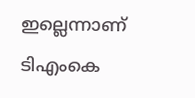ഇല്ലെന്നാണ് ടിഎംകെ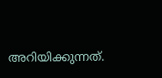അറിയിക്കുന്നത്.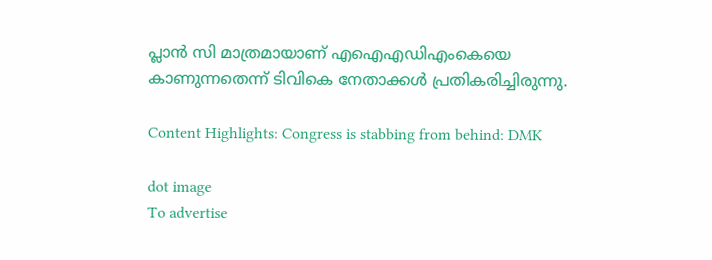പ്ലാന്‍ സി മാത്രമായാണ് എഐഎഡിഎംകെയെ കാണുന്നതെന്ന് ടിവികെ നേതാക്കള്‍ പ്രതികരിച്ചിരുന്നു.

Content Highlights: Congress is stabbing from behind: DMK

dot image
To advertise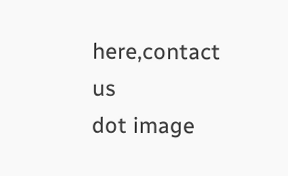here,contact us
dot image